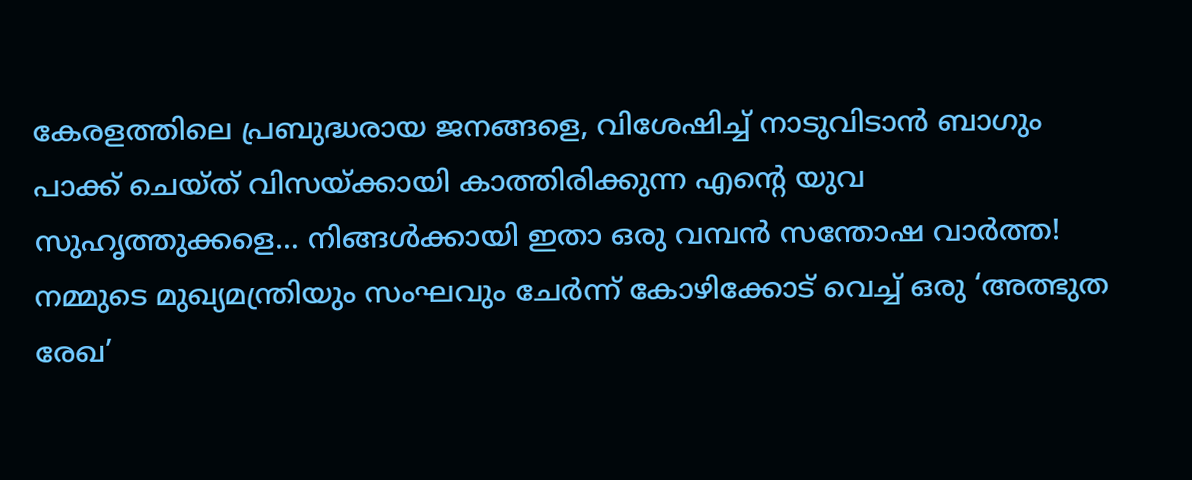കേരളത്തിലെ പ്രബുദ്ധരായ ജനങ്ങളെ, വിശേഷിച്ച് നാടുവിടാൻ ബാഗും പാക്ക് ചെയ്ത് വിസയ്ക്കായി കാത്തിരിക്കുന്ന എന്റെ യുവ സുഹൃത്തുക്കളെ… നിങ്ങൾക്കായി ഇതാ ഒരു വമ്പൻ സന്തോഷ വാർത്ത! നമ്മുടെ മുഖ്യമന്ത്രിയും സംഘവും ചേർന്ന് കോഴിക്കോട് വെച്ച് ഒരു ‘അത്ഭുത രേഖ’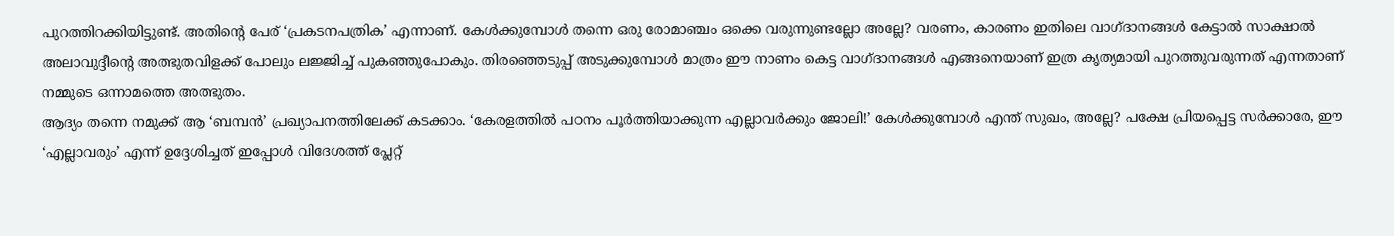പുറത്തിറക്കിയിട്ടുണ്ട്. അതിന്റെ പേര് ‘പ്രകടനപത്രിക’ എന്നാണ്. കേൾക്കുമ്പോൾ തന്നെ ഒരു രോമാഞ്ചം ഒക്കെ വരുന്നുണ്ടല്ലോ അല്ലേ? വരണം, കാരണം ഇതിലെ വാഗ്ദാനങ്ങൾ കേട്ടാൽ സാക്ഷാൽ അലാവുദ്ദീന്റെ അത്ഭുതവിളക്ക് പോലും ലജ്ജിച്ച് പുകഞ്ഞുപോകും. തിരഞ്ഞെടുപ്പ് അടുക്കുമ്പോൾ മാത്രം ഈ നാണം കെട്ട വാഗ്ദാനങ്ങൾ എങ്ങനെയാണ് ഇത്ര കൃത്യമായി പുറത്തുവരുന്നത് എന്നതാണ് നമ്മുടെ ഒന്നാമത്തെ അത്ഭുതം.
ആദ്യം തന്നെ നമുക്ക് ആ ‘ബമ്പൻ’ പ്രഖ്യാപനത്തിലേക്ക് കടക്കാം. ‘കേരളത്തിൽ പഠനം പൂർത്തിയാക്കുന്ന എല്ലാവർക്കും ജോലി!’ കേൾക്കുമ്പോൾ എന്ത് സുഖം, അല്ലേ? പക്ഷേ പ്രിയപ്പെട്ട സർക്കാരേ, ഈ ‘എല്ലാവരും’ എന്ന് ഉദ്ദേശിച്ചത് ഇപ്പോൾ വിദേശത്ത് പ്ലേറ്റ്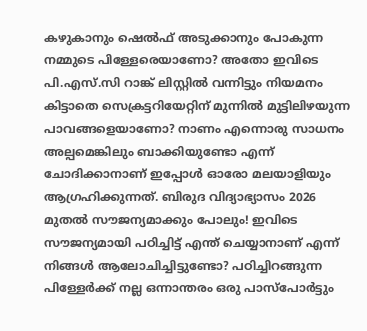കഴുകാനും ഷെൽഫ് അടുക്കാനും പോകുന്ന നമ്മുടെ പിള്ളേരെയാണോ? അതോ ഇവിടെ പി.എസ്.സി റാങ്ക് ലിസ്റ്റിൽ വന്നിട്ടും നിയമനം കിട്ടാതെ സെക്രട്ടറിയേറ്റിന് മുന്നിൽ മുട്ടിലിഴയുന്ന പാവങ്ങളെയാണോ? നാണം എന്നൊരു സാധനം അല്പമെങ്കിലും ബാക്കിയുണ്ടോ എന്ന് ചോദിക്കാനാണ് ഇപ്പോൾ ഓരോ മലയാളിയും ആഗ്രഹിക്കുന്നത്. ബിരുദ വിദ്യാഭ്യാസം 2026 മുതൽ സൗജന്യമാക്കും പോലും! ഇവിടെ സൗജന്യമായി പഠിച്ചിട്ട് എന്ത് ചെയ്യാനാണ് എന്ന് നിങ്ങൾ ആലോചിച്ചിട്ടുണ്ടോ? പഠിച്ചിറങ്ങുന്ന പിള്ളേർക്ക് നല്ല ഒന്നാന്തരം ഒരു പാസ്പോർട്ടും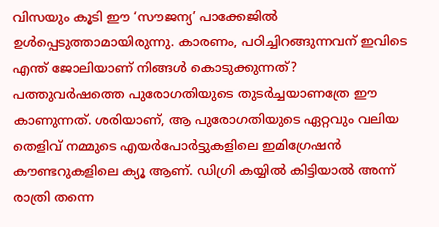വിസയും കൂടി ഈ ‘സൗജന്യ’ പാക്കേജിൽ ഉൾപ്പെടുത്താമായിരുന്നു. കാരണം, പഠിച്ചിറങ്ങുന്നവന് ഇവിടെ എന്ത് ജോലിയാണ് നിങ്ങൾ കൊടുക്കുന്നത്?
പത്തുവർഷത്തെ പുരോഗതിയുടെ തുടർച്ചയാണത്രേ ഈ കാണുന്നത്. ശരിയാണ്, ആ പുരോഗതിയുടെ ഏറ്റവും വലിയ തെളിവ് നമ്മുടെ എയർപോർട്ടുകളിലെ ഇമിഗ്രേഷൻ കൗണ്ടറുകളിലെ ക്യൂ ആണ്. ഡിഗ്രി കയ്യിൽ കിട്ടിയാൽ അന്ന് രാത്രി തന്നെ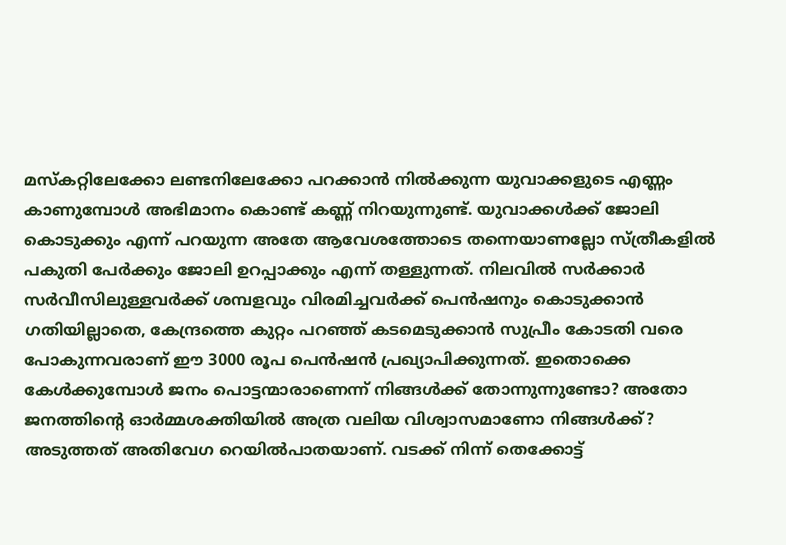മസ്കറ്റിലേക്കോ ലണ്ടനിലേക്കോ പറക്കാൻ നിൽക്കുന്ന യുവാക്കളുടെ എണ്ണം കാണുമ്പോൾ അഭിമാനം കൊണ്ട് കണ്ണ് നിറയുന്നുണ്ട്. യുവാക്കൾക്ക് ജോലി കൊടുക്കും എന്ന് പറയുന്ന അതേ ആവേശത്തോടെ തന്നെയാണല്ലോ സ്ത്രീകളിൽ പകുതി പേർക്കും ജോലി ഉറപ്പാക്കും എന്ന് തള്ളുന്നത്. നിലവിൽ സർക്കാർ സർവീസിലുള്ളവർക്ക് ശമ്പളവും വിരമിച്ചവർക്ക് പെൻഷനും കൊടുക്കാൻ ഗതിയില്ലാതെ, കേന്ദ്രത്തെ കുറ്റം പറഞ്ഞ് കടമെടുക്കാൻ സുപ്രീം കോടതി വരെ പോകുന്നവരാണ് ഈ 3000 രൂപ പെൻഷൻ പ്രഖ്യാപിക്കുന്നത്. ഇതൊക്കെ കേൾക്കുമ്പോൾ ജനം പൊട്ടന്മാരാണെന്ന് നിങ്ങൾക്ക് തോന്നുന്നുണ്ടോ? അതോ ജനത്തിന്റെ ഓർമ്മശക്തിയിൽ അത്ര വലിയ വിശ്വാസമാണോ നിങ്ങൾക്ക്?
അടുത്തത് അതിവേഗ റെയിൽപാതയാണ്. വടക്ക് നിന്ന് തെക്കോട്ട്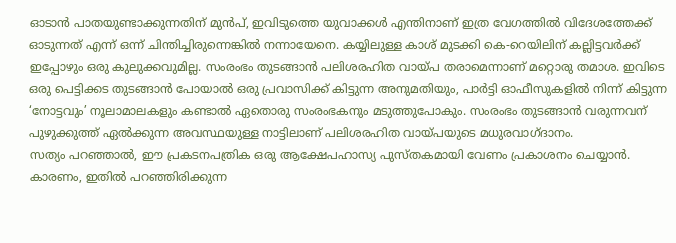ഓടാൻ പാതയുണ്ടാക്കുന്നതിന് മുൻപ്, ഇവിടുത്തെ യുവാക്കൾ എന്തിനാണ് ഇത്ര വേഗത്തിൽ വിദേശത്തേക്ക് ഓടുന്നത് എന്ന് ഒന്ന് ചിന്തിച്ചിരുന്നെങ്കിൽ നന്നായേനെ. കയ്യിലുള്ള കാശ് മുടക്കി കെ-റെയിലിന് കല്ലിട്ടവർക്ക് ഇപ്പോഴും ഒരു കുലുക്കവുമില്ല. സംരംഭം തുടങ്ങാൻ പലിശരഹിത വായ്പ തരാമെന്നാണ് മറ്റൊരു തമാശ. ഇവിടെ ഒരു പെട്ടിക്കട തുടങ്ങാൻ പോയാൽ ഒരു പ്രവാസിക്ക് കിട്ടുന്ന അനുമതിയും, പാർട്ടി ഓഫീസുകളിൽ നിന്ന് കിട്ടുന്ന ‘നോട്ടവും’ നൂലാമാലകളും കണ്ടാൽ ഏതൊരു സംരംഭകനും മടുത്തുപോകും. സംരംഭം തുടങ്ങാൻ വരുന്നവന് പുഴുക്കുത്ത് ഏൽക്കുന്ന അവസ്ഥയുള്ള നാട്ടിലാണ് പലിശരഹിത വായ്പയുടെ മധുരവാഗ്ദാനം.
സത്യം പറഞ്ഞാൽ, ഈ പ്രകടനപത്രിക ഒരു ആക്ഷേപഹാസ്യ പുസ്തകമായി വേണം പ്രകാശനം ചെയ്യാൻ. കാരണം, ഇതിൽ പറഞ്ഞിരിക്കുന്ന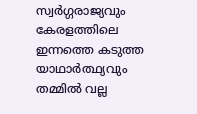സ്വർഗ്ഗരാജ്യവും കേരളത്തിലെ ഇന്നത്തെ കടുത്ത യാഥാർത്ഥ്യവും തമ്മിൽ വല്ല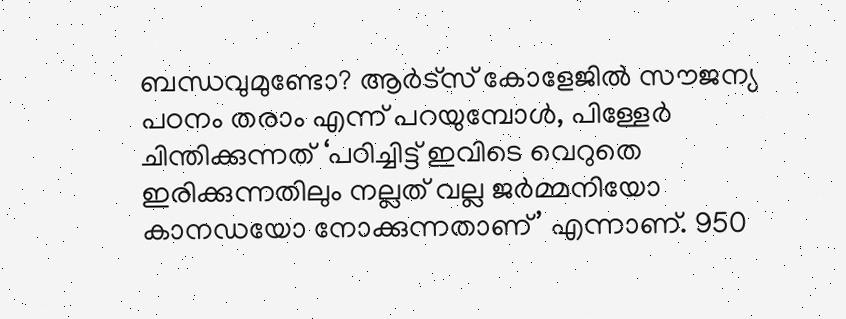ബന്ധവുമുണ്ടോ? ആർട്സ് കോളേജിൽ സൗജന്യ പഠനം തരാം എന്ന് പറയുമ്പോൾ, പിള്ളേർ ചിന്തിക്കുന്നത് ‘പഠിച്ചിട്ട് ഇവിടെ വെറുതെ ഇരിക്കുന്നതിലും നല്ലത് വല്ല ജർമ്മനിയോ കാനഡയോ നോക്കുന്നതാണ്’ എന്നാണ്. 950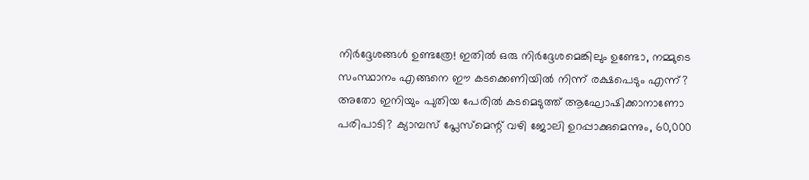നിർദ്ദേശങ്ങൾ ഉണ്ടത്രേ! ഇതിൽ ഒരു നിർദ്ദേശമെങ്കിലും ഉണ്ടോ, നമ്മുടെ സംസ്ഥാനം എങ്ങനെ ഈ കടക്കെണിയിൽ നിന്ന് രക്ഷപെടും എന്ന്? അതോ ഇനിയും പുതിയ പേരിൽ കടമെടുത്ത് ആഘോഷിക്കാനാണോ പരിപാടി? ക്യാമ്പസ് പ്ലേസ്മെന്റ് വഴി ജോലി ഉറപ്പാക്കുമെന്നും, 60,000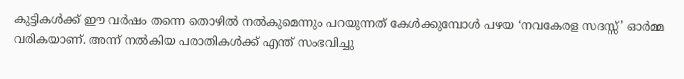കുട്ടികൾക്ക് ഈ വർഷം തന്നെ തൊഴിൽ നൽകുമെന്നും പറയുന്നത് കേൾക്കുമ്പോൾ പഴയ ‘നവകേരള സദസ്സ്’ ഓർമ്മ വരികയാണ്. അന്ന് നൽകിയ പരാതികൾക്ക് എന്ത് സംഭവിച്ചു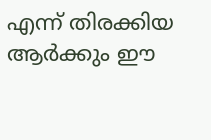എന്ന് തിരക്കിയ ആർക്കും ഈ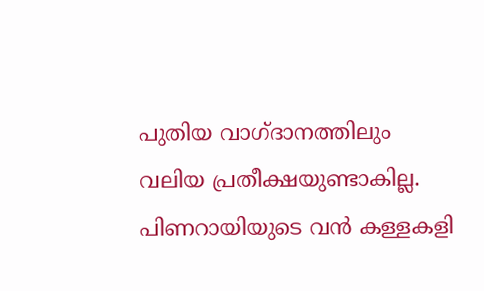പുതിയ വാഗ്ദാനത്തിലും വലിയ പ്രതീക്ഷയുണ്ടാകില്ല.
പിണറായിയുടെ വൻ കള്ളകളി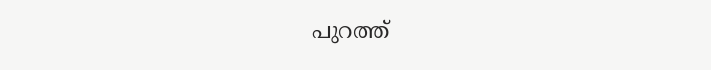പുറത്ത്